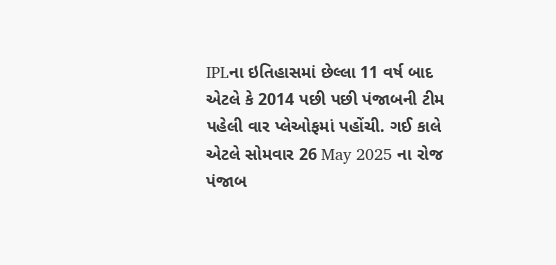IPLના ઇતિહાસમાં છેલ્લા 11 વર્ષ બાદ એટલે કે 2014 પછી પછી પંજાબની ટીમ પહેલી વાર પ્લેઓફમાં પહોંચી. ગઈ કાલે એટલે સોમવાર 26 May 2025 ના રોજ પંજાબ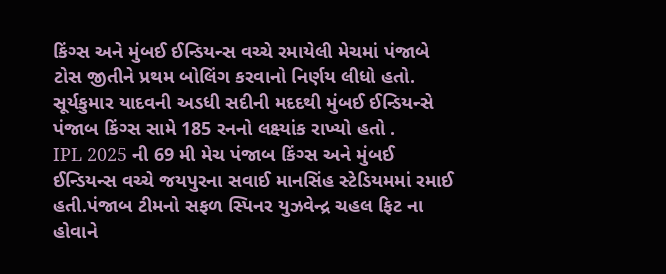કિંગ્સ અને મુંબઈ ઈન્ડિયન્સ વચ્ચે રમાયેલી મેચમાં પંજાબે ટોસ જીતીને પ્રથમ બોલિંગ કરવાનો નિર્ણય લીધો હતો. સૂર્યકુમાર યાદવની અડધી સદીની મદદથી મુંબઈ ઈન્ડિયન્સે પંજાબ કિંગ્સ સામે 185 રનનો લક્ષ્યાંક રાખ્યો હતો .
IPL 2025 ની 69 મી મેચ પંજાબ કિંગ્સ અને મુંબઈ ઈન્ડિયન્સ વચ્ચે જયપુરના સવાઈ માનસિંહ સ્ટેડિયમમાં રમાઈ હતી.પંજાબ ટીમનો સફળ સ્પિનર યુઝવેન્દ્ર ચહલ ફિટ ના હોવાને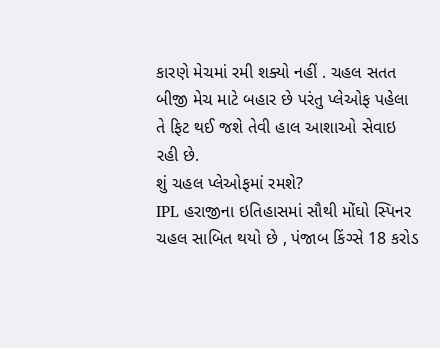કારણે મેચમાં રમી શક્યો નહીં . ચહલ સતત બીજી મેચ માટે બહાર છે પરંતુ પ્લેઓફ પહેલા તે ફિટ થઈ જશે તેવી હાલ આશાઓ સેવાઇ રહી છે.
શું ચહલ પ્લેઓફમાં રમશે?
IPL હરાજીના ઇતિહાસમાં સૌથી મોંઘો સ્પિનર ચહલ સાબિત થયો છે , પંજાબ કિંગ્સે 18 કરોડ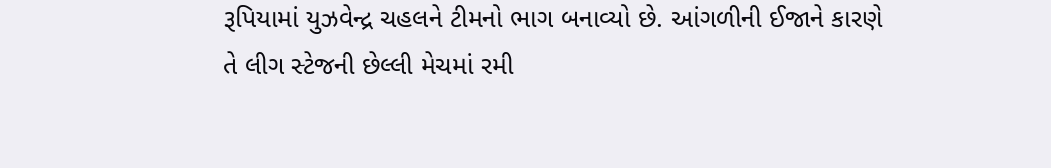રૂપિયામાં યુઝવેન્દ્ર ચહલને ટીમનો ભાગ બનાવ્યો છે. આંગળીની ઈજાને કારણે તે લીગ સ્ટેજની છેલ્લી મેચમાં રમી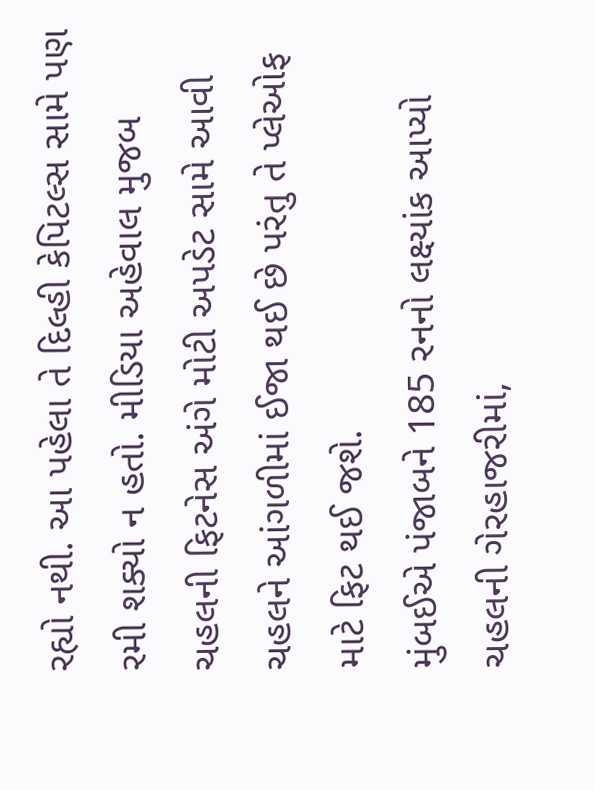રહ્યો નથી. આ પહેલા તે દિલ્હી કેપિટલ્સ સામે પણ રમી શક્યો ન હતો. મીડિયા અહેવાલ મુજબ ચહલની ફિટનેસ અંગે મોટી અપડેટ સામે આવી ચહલને આંગળીમાં ઈજા થઈ છે પરંતુ તે પ્લેઓફ માટે ફિટ થઈ જશે.
મુંબઈએ પંજાબને 185 રનનો લક્ષ્યાંક આપ્યો
ચહલની ગેરહાજરીમાં,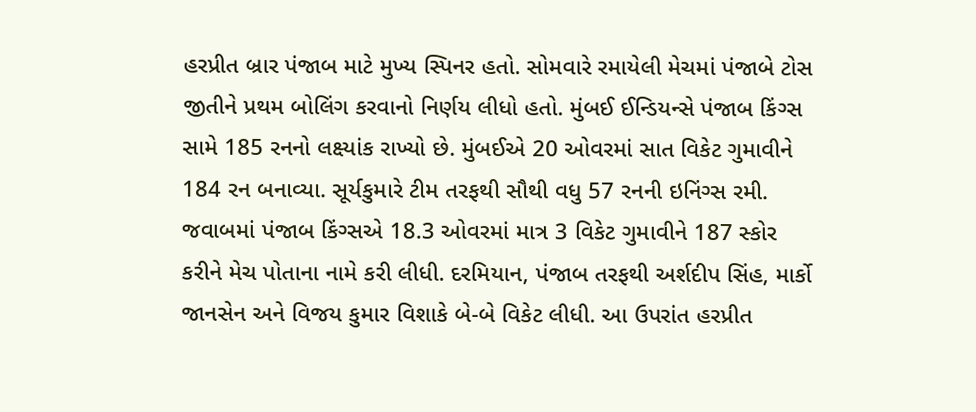હરપ્રીત બ્રાર પંજાબ માટે મુખ્ય સ્પિનર હતો. સોમવારે રમાયેલી મેચમાં પંજાબે ટોસ જીતીને પ્રથમ બોલિંગ કરવાનો નિર્ણય લીધો હતો. મુંબઈ ઈન્ડિયન્સે પંજાબ કિંગ્સ સામે 185 રનનો લક્ષ્યાંક રાખ્યો છે. મુંબઈએ 20 ઓવરમાં સાત વિકેટ ગુમાવીને 184 રન બનાવ્યા. સૂર્યકુમારે ટીમ તરફથી સૌથી વધુ 57 રનની ઇનિંગ્સ રમી. જવાબમાં પંજાબ કિંગ્સએ 18.3 ઓવરમાં માત્ર 3 વિકેટ ગુમાવીને 187 સ્કોર કરીને મેચ પોતાના નામે કરી લીધી. દરમિયાન, પંજાબ તરફથી અર્શદીપ સિંહ, માર્કો જાનસેન અને વિજય કુમાર વિશાકે બે-બે વિકેટ લીધી. આ ઉપરાંત હરપ્રીત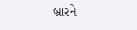બ્રારને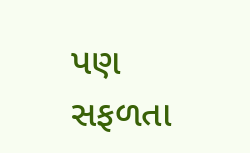પણ સફળતા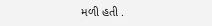મળી હતી .